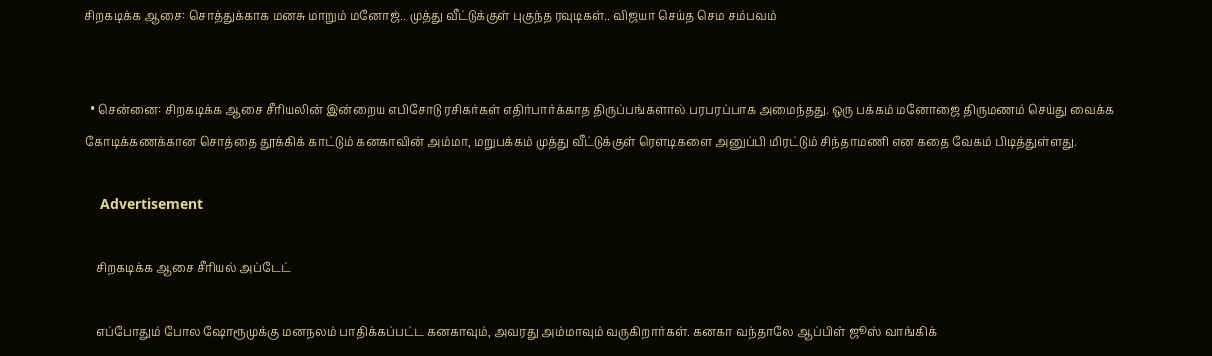சிறகடிக்க ஆசை: சொத்துக்காக மனசு மாறும் மனோஜ்.. முத்து வீட்டுக்குள் புகுந்த ரவுடிகள்.. விஜயா செய்த செம சம்பவம்


  • சென்னை: சிறகடிக்க ஆசை சீரியலின் இன்றைய எபிசோடு ரசிகர்கள் எதிர்பார்க்காத திருப்பங்களால் பரபரப்பாக அமைந்தது. ஒரு பக்கம் மனோஜை திருமணம் செய்து வைக்க கோடிக்கணக்கான சொத்தை தூக்கிக் காட்டும் கனகாவின் அம்மா, மறுபக்கம் முத்து வீட்டுக்குள் ரெளடிகளை அனுப்பி மிரட்டும் சிந்தாமணி என கதை வேகம் பிடித்துள்ளது.

    Advertisement

    சிறகடிக்க ஆசை சீரியல் அப்டேட்

    எப்போதும் போல ஷோரூமுக்கு மனநலம் பாதிக்கப்பட்ட கனகாவும், அவரது அம்மாவும் வருகிறார்கள். கனகா வந்தாலே ஆப்பிள் ஜூஸ் வாங்கிக்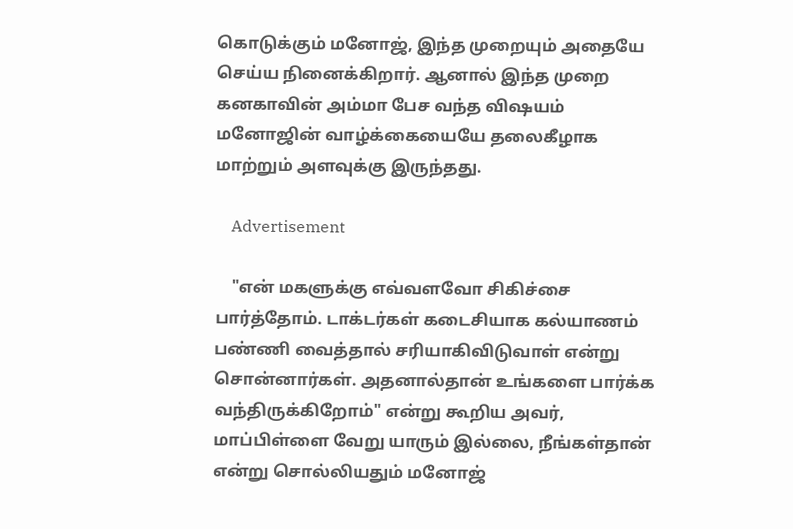கொடுக்கும் மனோஜ், இந்த முறையும் அதையே செய்ய நினைக்கிறார். ஆனால் இந்த முறை கனகாவின் அம்மா பேச வந்த விஷயம் மனோஜின் வாழ்க்கையையே தலைகீழாக மாற்றும் அளவுக்கு இருந்தது.

    Advertisement

    "என் மகளுக்கு எவ்வளவோ சிகிச்சை பார்த்தோம். டாக்டர்கள் கடைசியாக கல்யாணம் பண்ணி வைத்தால் சரியாகிவிடுவாள் என்று சொன்னார்கள். அதனால்தான் உங்களை பார்க்க வந்திருக்கிறோம்" என்று கூறிய அவர், மாப்பிள்ளை வேறு யாரும் இல்லை, நீங்கள்தான் என்று சொல்லியதும் மனோஜ்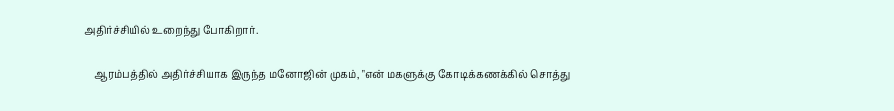அதிர்ச்சியில் உறைந்து போகிறார்.

    ஆரம்பத்தில் அதிர்ச்சியாக இருந்த மனோஜின் முகம், "என் மகளுக்கு கோடிக்கணக்கில் சொத்து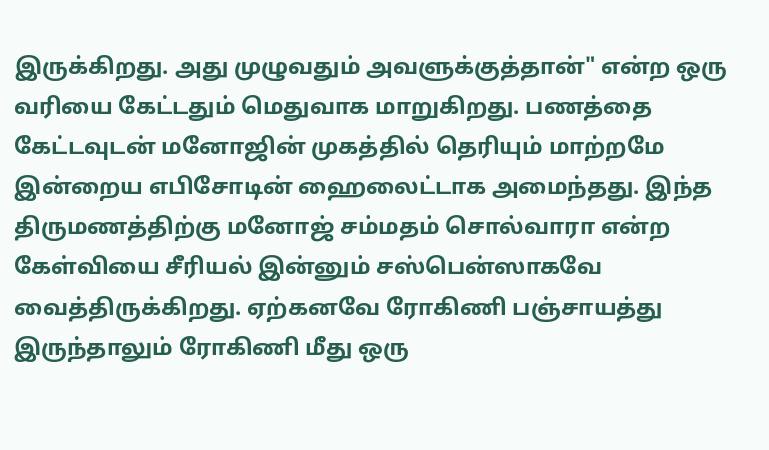இருக்கிறது. அது முழுவதும் அவளுக்குத்தான்" என்ற ஒரு வரியை கேட்டதும் மெதுவாக மாறுகிறது. பணத்தை கேட்டவுடன் மனோஜின் முகத்தில் தெரியும் மாற்றமே இன்றைய எபிசோடின் ஹைலைட்டாக அமைந்தது. இந்த திருமணத்திற்கு மனோஜ் சம்மதம் சொல்வாரா என்ற கேள்வியை சீரியல் இன்னும் சஸ்பென்ஸாகவே வைத்திருக்கிறது. ஏற்கனவே ரோகிணி பஞ்சாயத்து இருந்தாலும் ரோகிணி மீது ஒரு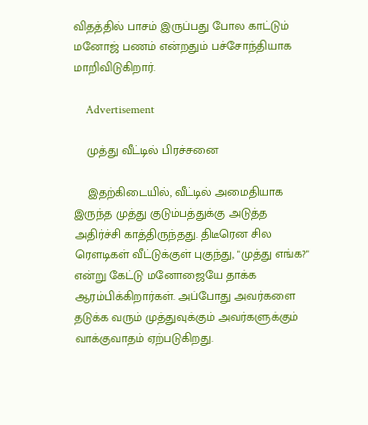விதத்தில் பாசம் இருப்பது போல காட்டும் மனோஜ் பணம் என்றதும் பச்சோந்தியாக மாறிவிடுகிறார்.

    Advertisement

    முத்து வீட்டில் பிரச்சனை

    இதற்கிடையில், வீட்டில் அமைதியாக இருந்த முத்து குடும்பத்துக்கு அடுத்த அதிர்ச்சி காத்திருந்தது. திடீரென சில ரெளடிகள் வீட்டுக்குள் புகுந்து, "முத்து எங்க?" என்று கேட்டு மனோஜையே தாக்க ஆரம்பிக்கிறார்கள். அப்போது அவர்களை தடுக்க வரும் முத்துவுக்கும் அவர்களுக்கும் வாக்குவாதம் ஏற்படுகிறது.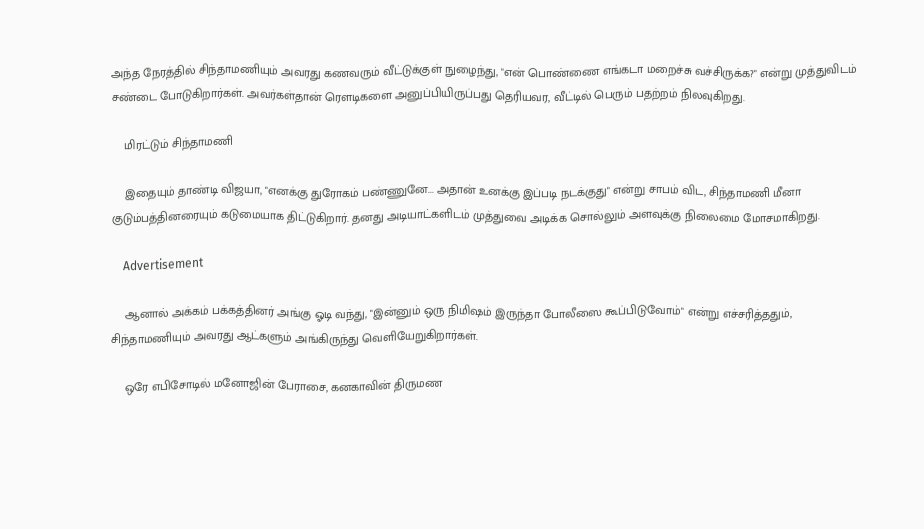அந்த நேரத்தில் சிந்தாமணியும் அவரது கணவரும் வீட்டுக்குள் நுழைந்து, "என் பொண்ணை எங்கடா மறைச்சு வச்சிருக்க?" என்று முத்துவிடம் சண்டை போடுகிறார்கள். அவர்கள்தான் ரெளடிகளை அனுப்பியிருப்பது தெரியவர, வீட்டில் பெரும் பதற்றம் நிலவுகிறது.

    மிரட்டும் சிந்தாமணி

    இதையும் தாண்டி விஜயா, "எனக்கு துரோகம் பண்ணுனே... அதான் உனக்கு இப்படி நடக்குது" என்று சாபம் விட, சிந்தாமணி மீனா குடும்பத்தினரையும் கடுமையாக திட்டுகிறார். தனது அடியாட்களிடம் முத்துவை அடிக்க சொல்லும் அளவுக்கு நிலைமை மோசமாகிறது.

    Advertisement

    ஆனால் அக்கம் பக்கத்தினர் அங்கு ஓடி வந்து, "இன்னும் ஒரு நிமிஷம் இருந்தா போலீஸை கூப்பிடுவோம்" என்று எச்சரித்ததும், சிந்தாமணியும் அவரது ஆட்களும் அங்கிருந்து வெளியேறுகிறார்கள்.

    ஒரே எபிசோடில் மனோஜின் பேராசை, கனகாவின் திருமண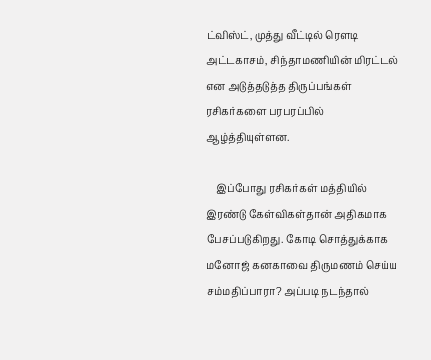ட்விஸ்ட், முத்து வீட்டில் ரெளடி அட்டகாசம், சிந்தாமணியின் மிரட்டல் என அடுத்தடுத்த திருப்பங்கள் ரசிகர்களை பரபரப்பில் ஆழ்த்தியுள்ளன.

    இப்போது ரசிகர்கள் மத்தியில் இரண்டு கேள்விகள்தான் அதிகமாக பேசப்படுகிறது. கோடி சொத்துக்காக மனோஜ் கனகாவை திருமணம் செய்ய சம்மதிப்பாரா? அப்படி நடந்தால்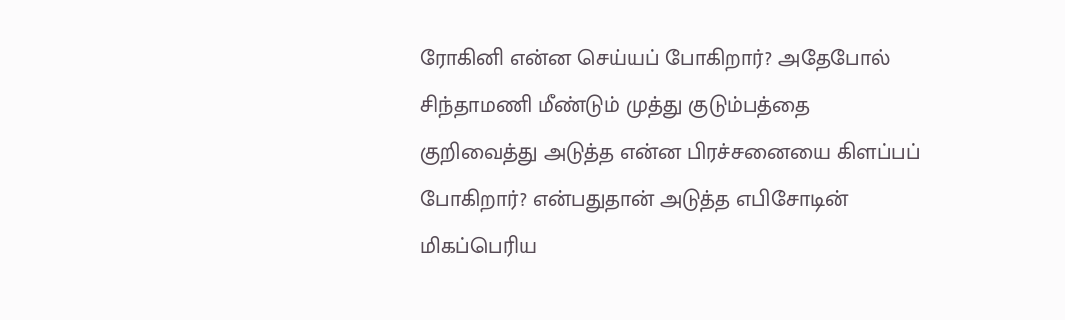ரோகினி என்ன செய்யப் போகிறார்? அதேபோல் சிந்தாமணி மீண்டும் முத்து குடும்பத்தை குறிவைத்து அடுத்த என்ன பிரச்சனையை கிளப்பப் போகிறார்? என்பதுதான் அடுத்த எபிசோடின் மிகப்பெரிய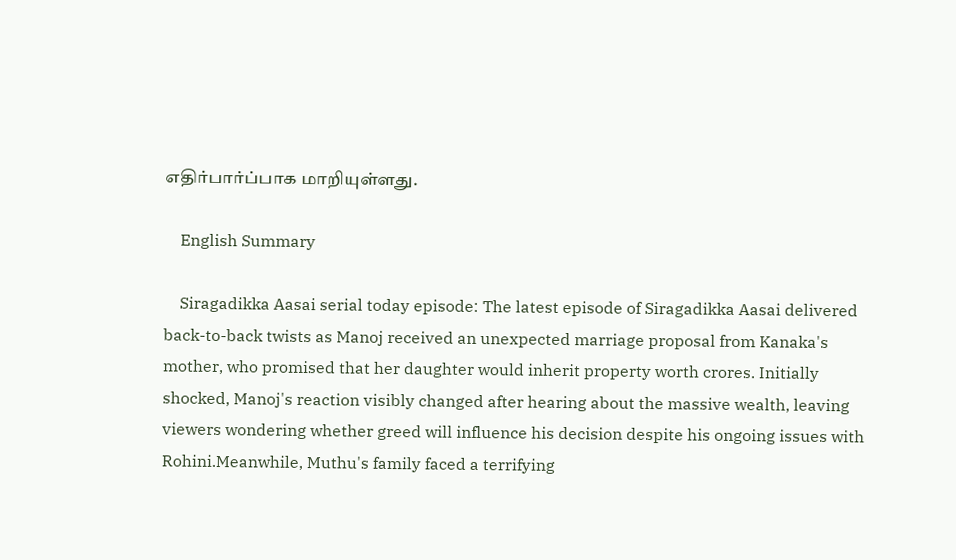எதிர்பார்ப்பாக மாறியுள்ளது.

    English Summary

    Siragadikka Aasai serial today episode: The latest episode of Siragadikka Aasai delivered back-to-back twists as Manoj received an unexpected marriage proposal from Kanaka's mother, who promised that her daughter would inherit property worth crores. Initially shocked, Manoj's reaction visibly changed after hearing about the massive wealth, leaving viewers wondering whether greed will influence his decision despite his ongoing issues with Rohini.Meanwhile, Muthu's family faced a terrifying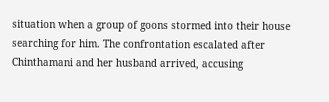situation when a group of goons stormed into their house searching for him. The confrontation escalated after Chinthamani and her husband arrived, accusing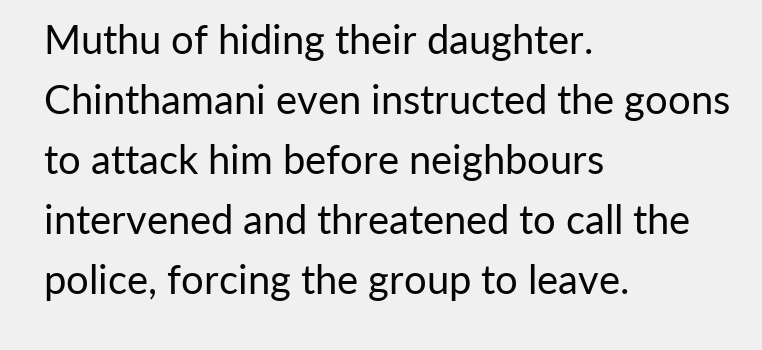Muthu of hiding their daughter. Chinthamani even instructed the goons to attack him before neighbours intervened and threatened to call the police, forcing the group to leave.